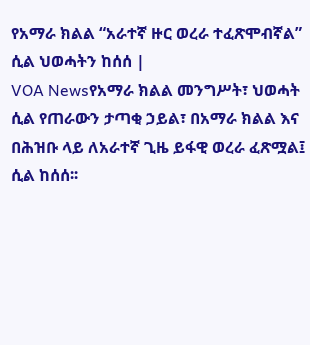የአማራ ክልል “አራተኛ ዙር ወረራ ተፈጽሞብኛል” ሲል ህወሓትን ከሰሰ |
VOA Newsየአማራ ክልል መንግሥት፣ ህወሓት ሲል የጠራውን ታጣቂ ኃይል፣ በአማራ ክልል እና በሕዝቡ ላይ ለአራተኛ ጊዜ ይፋዊ ወረራ ፈጽሟል፤ ሲል ከሰሰ፡፡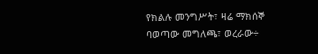የክልሉ መንግሥት፣ ዛሬ ማክሰኞ ባወጣው መግለጫ፣ ወረራው÷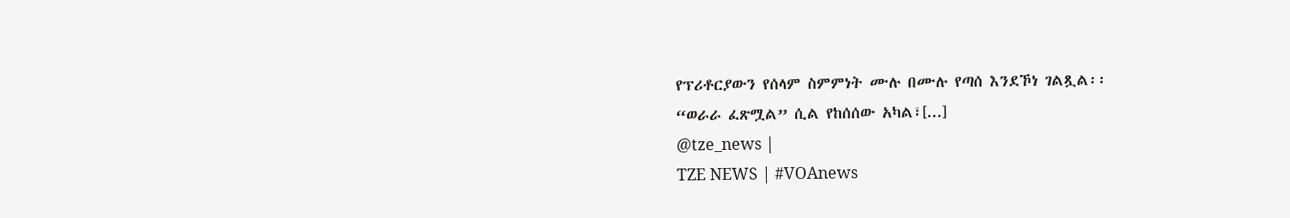የፕሪቶርያውን የሰላም ስምምነት ሙሉ በሙሉ የጣሰ እንደኾነ ገልጿል፡፡
“ወራራ ፈጽሟል” ሲል የከሰሰው አካል፣[...]
@tze_news |
TZE NEWS | #VOAnews